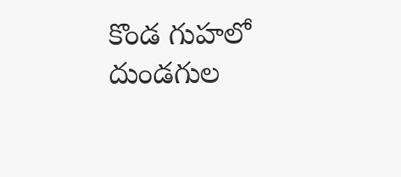కొండ గుహలో దుండగుల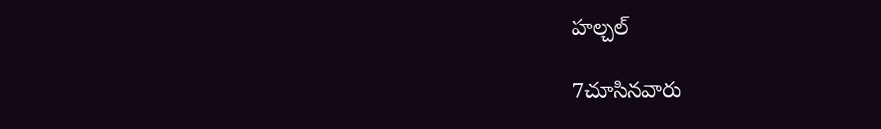హల్చల్

7చూసినవారు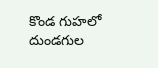కొండ గుహలో దుండగుల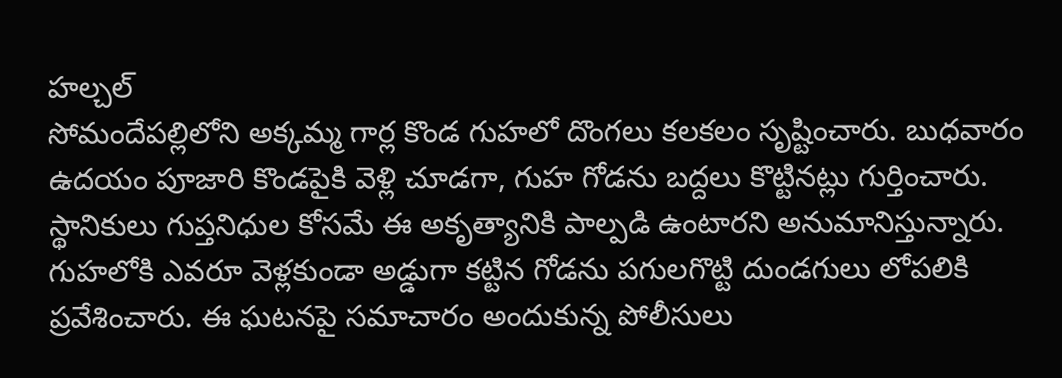హల్చల్
సోమందేపల్లిలోని అక్కమ్మ గార్ల కొండ గుహలో దొంగలు కలకలం సృష్టించారు. బుధవారం ఉదయం పూజారి కొండపైకి వెళ్లి చూడగా, గుహ గోడను బద్దలు కొట్టినట్లు గుర్తించారు. స్థానికులు గుప్తనిధుల కోసమే ఈ అకృత్యానికి పాల్పడి ఉంటారని అనుమానిస్తున్నారు. గుహలోకి ఎవరూ వెళ్లకుండా అడ్డుగా కట్టిన గోడను పగులగొట్టి దుండగులు లోపలికి ప్రవేశించారు. ఈ ఘటనపై సమాచారం అందుకున్న పోలీసులు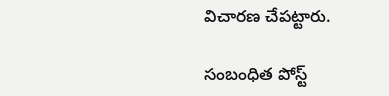విచారణ చేపట్టారు.

సంబంధిత పోస్ట్